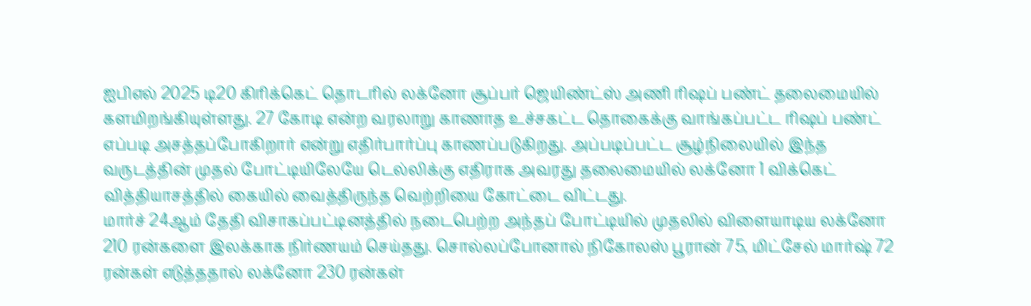ஐபிஎல் 2025 டி20 கிரிக்கெட் தொடரில் லக்னோ சூப்பர் ஜெயிண்ட்ஸ் அணி ரிஷப் பண்ட் தலைமையில் களமிறங்கியுள்ளது. 27 கோடி என்ற வரலாறு காணாத உச்சகட்ட தொகைக்கு வாங்கப்பட்ட ரிஷப் பண்ட் எப்படி அசத்தப்போகிறார் என்று எதிர்பார்ப்பு காணப்படுகிறது. அப்படிப்பட்ட சூழ்நிலையில் இந்த வருடத்தின் முதல் போட்டியிலேயே டெல்லிக்கு எதிராக அவரது தலைமையில் லக்னோ 1 விக்கெட் வித்தியாசத்தில் கையில் வைத்திருந்த வெற்றியை கோட்டை விட்டது.
மார்ச் 24ஆம் தேதி விசாகப்பட்டினத்தில் நடைபெற்ற அந்தப் போட்டியில் முதலில் விளையாடிய லக்னோ 210 ரன்களை இலக்காக நிர்ணயம் செய்தது. சொல்லப்போனால் நிகோலஸ் பூரான் 75, மிட்சேல் மார்ஷ் 72 ரன்கள் எடுத்ததால் லக்னோ 230 ரன்கள்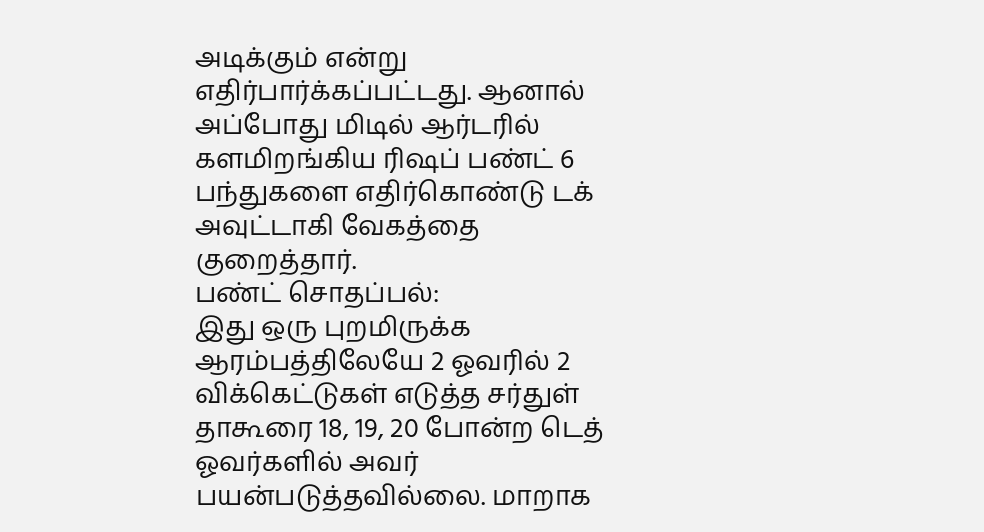அடிக்கும் என்று எதிர்பார்க்கப்பட்டது. ஆனால் அப்போது மிடில் ஆர்டரில் களமிறங்கிய ரிஷப் பண்ட் 6 பந்துகளை எதிர்கொண்டு டக் அவுட்டாகி வேகத்தை குறைத்தார்.
பண்ட் சொதப்பல்:
இது ஒரு புறமிருக்க ஆரம்பத்திலேயே 2 ஓவரில் 2 விக்கெட்டுகள் எடுத்த சர்துள் தாகூரை 18, 19, 20 போன்ற டெத் ஓவர்களில் அவர் பயன்படுத்தவில்லை. மாறாக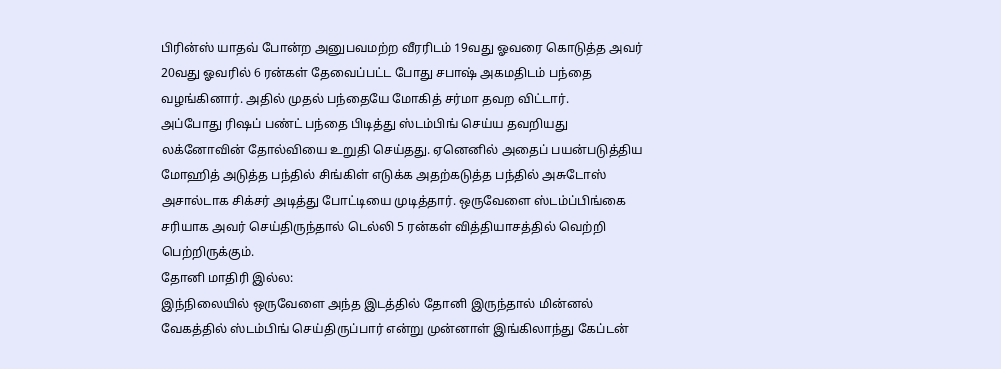பிரின்ஸ் யாதவ் போன்ற அனுபவமற்ற வீரரிடம் 19வது ஓவரை கொடுத்த அவர் 20வது ஓவரில் 6 ரன்கள் தேவைப்பட்ட போது சபாஷ் அகமதிடம் பந்தை வழங்கினார். அதில் முதல் பந்தையே மோகித் சர்மா தவற விட்டார்.
அப்போது ரிஷப் பண்ட் பந்தை பிடித்து ஸ்டம்பிங் செய்ய தவறியது லக்னோவின் தோல்வியை உறுதி செய்தது. ஏனெனில் அதைப் பயன்படுத்திய மோஹித் அடுத்த பந்தில் சிங்கிள் எடுக்க அதற்கடுத்த பந்தில் அசுடோஸ் அசால்டாக சிக்சர் அடித்து போட்டியை முடித்தார். ஒருவேளை ஸ்டம்ப்பிங்கை சரியாக அவர் செய்திருந்தால் டெல்லி 5 ரன்கள் வித்தியாசத்தில் வெற்றி பெற்றிருக்கும்.
தோனி மாதிரி இல்ல:
இந்நிலையில் ஒருவேளை அந்த இடத்தில் தோனி இருந்தால் மின்னல் வேகத்தில் ஸ்டம்பிங் செய்திருப்பார் என்று முன்னாள் இங்கிலாந்து கேப்டன்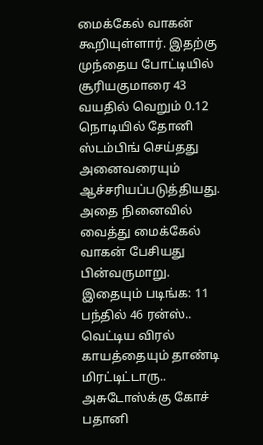மைக்கேல் வாகன் கூறியுள்ளார். இதற்கு முந்தைய போட்டியில் சூரியகுமாரை 43 வயதில் வெறும் 0.12 நொடியில் தோனி ஸ்டம்பிங் செய்தது அனைவரையும் ஆச்சரியப்படுத்தியது. அதை நினைவில் வைத்து மைக்கேல் வாகன் பேசியது பின்வருமாறு.
இதையும் படிங்க: 11 பந்தில் 46 ரன்ஸ்.. வெட்டிய விரல் காயத்தையும் தாண்டி மிரட்டிட்டாரு.. அசுடோஸ்க்கு கோச் பதானி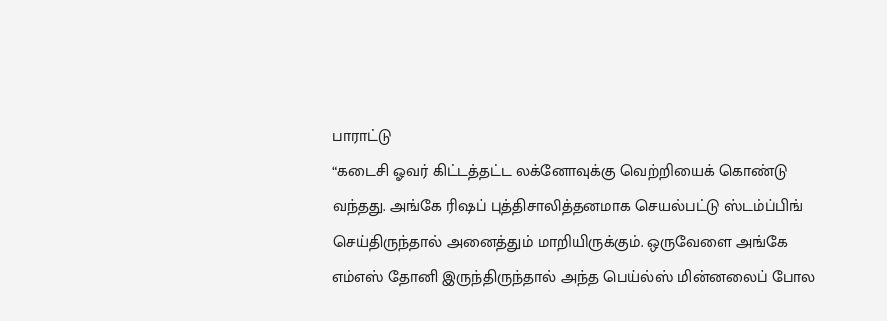பாராட்டு
“கடைசி ஓவர் கிட்டத்தட்ட லக்னோவுக்கு வெற்றியைக் கொண்டு வந்தது. அங்கே ரிஷப் புத்திசாலித்தனமாக செயல்பட்டு ஸ்டம்ப்பிங் செய்திருந்தால் அனைத்தும் மாறியிருக்கும். ஒருவேளை அங்கே எம்எஸ் தோனி இருந்திருந்தால் அந்த பெய்ல்ஸ் மின்னலைப் போல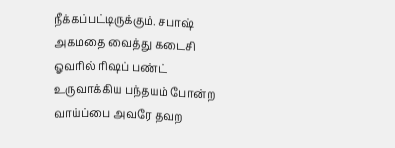நீக்கப்பட்டிருக்கும். சபாஷ் அகமதை வைத்து கடைசி ஓவரில் ரிஷப் பண்ட் உருவாக்கிய பந்தயம் போன்ற வாய்ப்பை அவரே தவற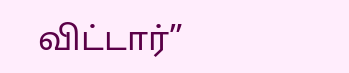விட்டார்”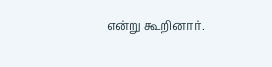என்று கூறினார்.